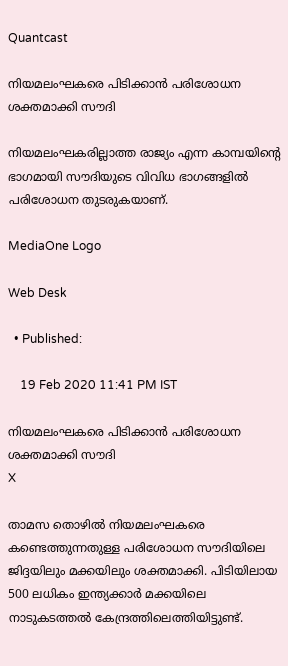Quantcast

നിയമലംഘകരെ പിടിക്കാൻ പരിശോധന ശക്തമാക്കി സൗദി

നിയമലംഘകരില്ലാത്ത രാജ്യം എന്ന കാമ്പയിന്റെ ഭാഗമായി സൗദിയുടെ വിവിധ ഭാഗങ്ങളില്‍ പരിശോധന തുടരുകയാണ്.

MediaOne Logo

Web Desk

  • Published:

    19 Feb 2020 11:41 PM IST

നിയമലംഘകരെ പിടിക്കാൻ പരിശോധന ശക്തമാക്കി സൗദി
X

താമസ തൊഴില്‍ നിയമലംഘകരെ കണ്ടെത്തുന്നതുള്ള പരിശോധന സൗദിയിലെ ജിദ്ദയിലും മക്കയിലും ശക്തമാക്കി. പിടിയിലായ 500 ലധികം ഇന്ത്യക്കാര്‍ മക്കയിലെ നാടുകടത്തല്‍ കേന്ദ്രത്തിലെത്തിയിട്ടുണ്ട്.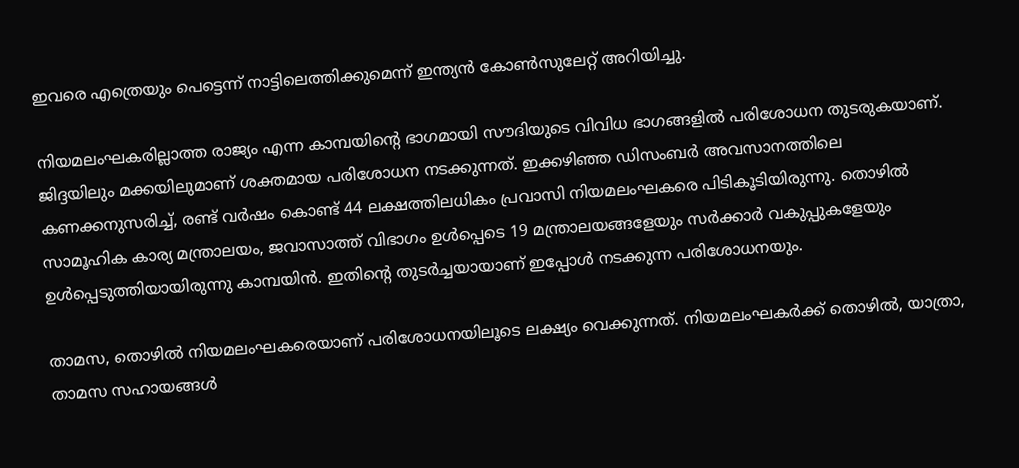ഇവരെ എത്രെയും പെട്ടെന്ന് നാട്ടിലെത്തിക്കുമെന്ന് ഇന്ത്യന്‍ കോണ്‍സുലേറ്റ് അറിയിച്ചു.

നിയമലംഘകരില്ലാത്ത രാജ്യം എന്ന കാമ്പയിന്റെ ഭാഗമായി സൗദിയുടെ വിവിധ ഭാഗങ്ങളില്‍ പരിശോധന തുടരുകയാണ്. ജിദ്ദയിലും മക്കയിലുമാണ് ശക്തമായ പരിശോധന നടക്കുന്നത്. ഇക്കഴിഞ്ഞ ഡിസംബര്‍ അവസാനത്തിലെ കണക്കനുസരിച്ച്, രണ്ട് വര്‍ഷം കൊണ്ട് 44 ലക്ഷത്തിലധികം പ്രവാസി നിയമലംഘകരെ പിടികൂടിയിരുന്നു. തൊഴില്‍ സാമൂഹിക കാര്യ മന്ത്രാലയം, ജവാസാത്ത് വിഭാഗം ഉള്‍പ്പെടെ 19 മന്ത്രാലയങ്ങളേയും സര്‍ക്കാര്‍ വകുപ്പുകളേയും ഉള്‍പ്പെടുത്തിയായിരുന്നു കാമ്പയിന്‍. ഇതിന്റെ തുടര്‍ച്ചയായാണ് ഇപ്പോള്‍ നടക്കുന്ന പരിശോധനയും.

താമസ, തൊഴിൽ നിയമലംഘകരെയാണ് പരിശോധനയിലൂടെ ലക്ഷ്യം വെക്കുന്നത്. നിയമലംഘകർക്ക് തൊഴിൽ, യാത്രാ, താമസ സഹായങ്ങൾ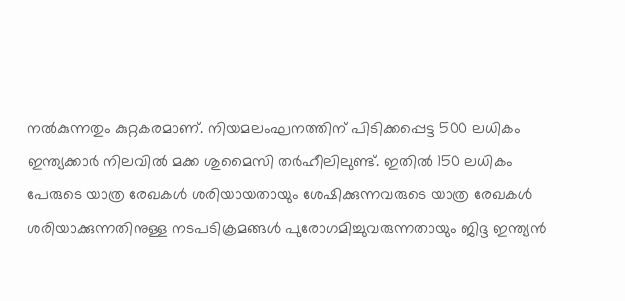നൽകുന്നതും കുറ്റകരമാണ്. നിയമലംഘനത്തിന് പിടിക്കപ്പെട്ട 500 ലധികം ഇന്ത്യക്കാര്‍ നിലവില്‍ മക്ക ശുമൈസി തര്‍ഹീലിലുണ്ട്. ഇതില്‍ 150 ലധികം പേരുടെ യാത്ര രേഖകള്‍ ശരിയായതായും ശേഷിക്കുന്നവരുടെ യാത്ര രേഖകള്‍ ശരിയാക്കുന്നതിനുള്ള നടപടിക്രമങ്ങള്‍ പുരോഗമിച്ചുവരുന്നതായും ജിദ്ദ ഇന്ത്യന്‍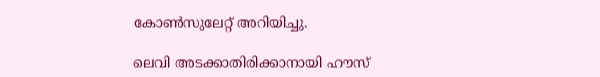കോണ്‍സുലേറ്റ് അറിയിച്ചു.

ലെവി അടക്കാതിരിക്കാനായി ഹൗസ്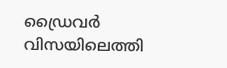ഡ്രൈവര്‍ വിസയിലെത്തി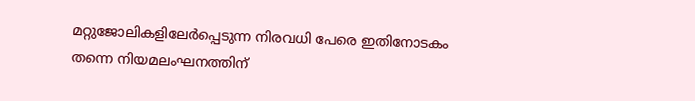മറ്റുജോലികളിലേര്‍പ്പെടുന്ന നിരവധി പേരെ ഇതിനോടകം തന്നെ നിയമലംഘനത്തിന്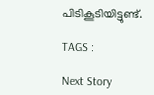പിടികൂടിയിട്ടുണ്ട്.

TAGS :

Next Story